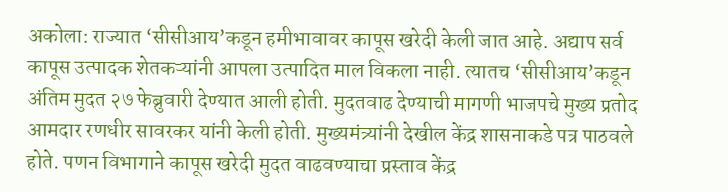अकोला: राज्यात ‘सीसीआय’कडून हमीभावावर कापूस खरेदी केली जात आहे. अद्याप सर्व कापूस उत्पादक शेतकऱ्यांनी आपला उत्पादित माल विकला नाही. त्यातच ‘सीसीआय’कडून अंतिम मुदत २७ फेब्रुवारी देण्यात आली होती. मुदतवाढ देण्याची मागणी भाजपचे मुख्य प्रतोद आमदार रणधीर सावरकर यांनी केली होती. मुख्यमंत्र्यांनी देखील केंद्र शासनाकडे पत्र पाठवले होते. पणन विभागाने कापूस खरेदी मुदत वाढवण्याचा प्रस्ताव केंद्र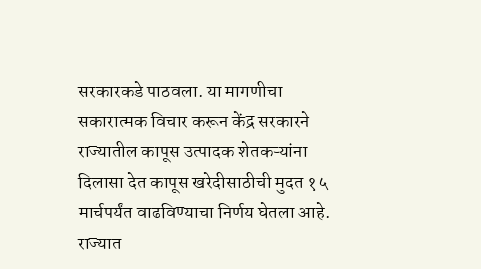सरकारकडे पाठवला. या मागणीचा सकारात्मक विचार करून केंद्र सरकारने राज्यातील कापूस उत्पादक शेतकऱ्यांना दिलासा देत कापूस खरेदीसाठीची मुदत १५ मार्चपर्यंत वाढविण्याचा निर्णय घेतला आहे.
राज्यात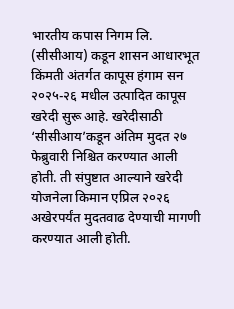भारतीय कपास निगम लि. (सीसीआय) कडून शासन आधारभूत किंमती अंतर्गत कापूस हंगाम सन २०२५-२६ मधील उत्पादित कापूस खरेदी सुरू आहे. खरेदीसाठी ‘सीसीआय’कडून अंतिम मुदत २७ फेब्रुवारी निश्चित करण्यात आली होती. ती संपुष्टात आल्याने खरेदी योजनेला किमान एप्रिल २०२६ अखेरपर्यंत मुदतवाढ देण्याची मागणी करण्यात आली होती.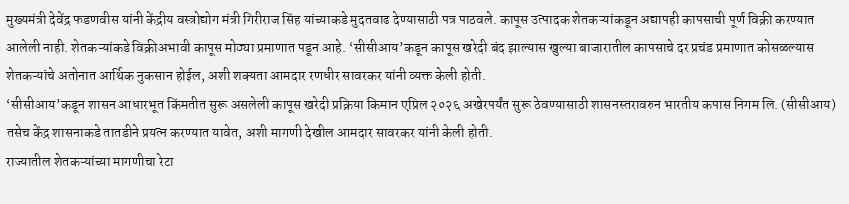मुख्यमंत्री देवेंद्र फडणवीस यांनी केंद्रीय वस्त्रोद्योग मंत्री गिरीराज सिंह यांच्याकडे मुदतवाढ देण्यासाठी पत्र पाठवले. कापूस उत्पादक शेतकऱ्यांकडून अद्यापही कापसाची पूर्ण विक्री करण्यात आलेली नाही. शेतकऱ्यांकडे विक्रीअभावी कापूस मोठ्या प्रमाणात पडून आहे. ‘सीसीआय’कडून कापूस खरेदी बंद झाल्यास खुल्या बाजारातील कापसाचे दर प्रचंड प्रमाणात कोसळल्यास शेतकऱ्यांचे अतोनात आर्थिक नुकसान होईल, अशी शक्यता आमदार रणधीर सावरकर यांनी व्यक्त केली होती.
‘सीसीआय’कडून शासन आधारभूत किंमतीत सुरू असलेली कापूस खरेदी प्रक्रिया किमान एप्रिल २०२६ अखेरपर्यंत सुरू ठेवण्यासाठी शासनस्तरावरुन भारतीय कपास निगम लि. (सीसीआय) तसेच केंद्र शासनाकडे तातडीने प्रयत्न करण्यात यावेत, अशी मागणी देखील आमदार सावरकर यांनी केली होती.
राज्यातील शेतकऱ्यांच्या मागणीचा रेटा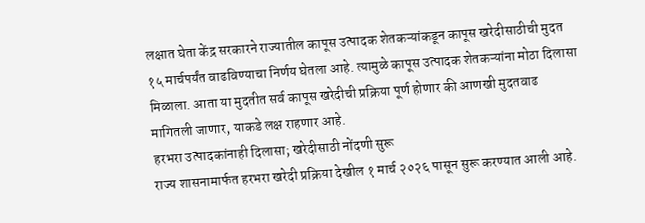लक्षात घेता केंद्र सरकारने राज्यातील कापूस उत्पादक शेतकऱ्यांकडून कापूस खरेदीसाठीची मुदत १५ मार्चपर्यंत वाढविण्याचा निर्णय घेतला आहे. त्यामुळे कापूस उत्पादक शेतकऱ्यांना मोठा दिलासा मिळाला. आता या मुदतीत सर्व कापूस खरेदीची प्रक्रिया पूर्ण होणार की आणखी मुदतवाढ मागितली जाणार, याकडे लक्ष राहणार आहे.
हरभरा उत्पादकांनाही दिलासा; खरेदीसाठी नोंदणी सुरू
राज्य शासनामार्फत हरभरा खरेदी प्रक्रिया देखील १ मार्च २०२६ पासून सुरू करण्यात आली आहे.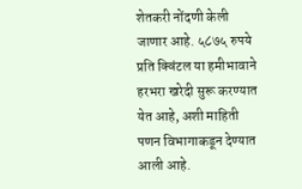शेतकरी नोंदणी केली जाणार आहे. ५८७५ रुपये प्रति क्विंटल या हमीभावाने हरभरा खरेदी सुरू करण्यात येत आहे, अशी माहिती पणन विभागाकडून देण्यात आली आहे.